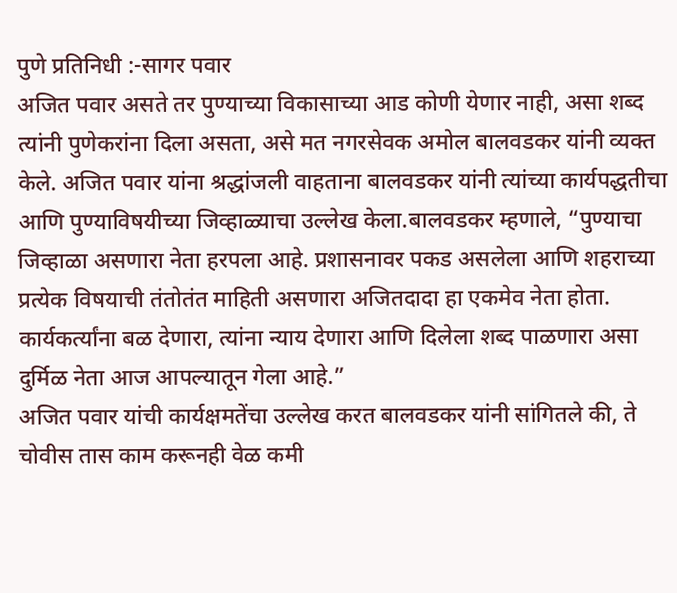पुणे प्रतिनिधी :-सागर पवार
अजित पवार असते तर पुण्याच्या विकासाच्या आड कोणी येणार नाही, असा शब्द त्यांनी पुणेकरांना दिला असता, असे मत नगरसेवक अमोल बालवडकर यांनी व्यक्त केले. अजित पवार यांना श्रद्धांजली वाहताना बालवडकर यांनी त्यांच्या कार्यपद्धतीचा आणि पुण्याविषयीच्या जिव्हाळ्याचा उल्लेख केला.बालवडकर म्हणाले, “पुण्याचा जिव्हाळा असणारा नेता हरपला आहे. प्रशासनावर पकड असलेला आणि शहराच्या प्रत्येक विषयाची तंतोतंत माहिती असणारा अजितदादा हा एकमेव नेता होता. कार्यकर्त्यांना बळ देणारा, त्यांना न्याय देणारा आणि दिलेला शब्द पाळणारा असा दुर्मिळ नेता आज आपल्यातून गेला आहे.”
अजित पवार यांची कार्यक्षमतेंचा उल्लेख करत बालवडकर यांनी सांगितले की, ते चोवीस तास काम करूनही वेळ कमी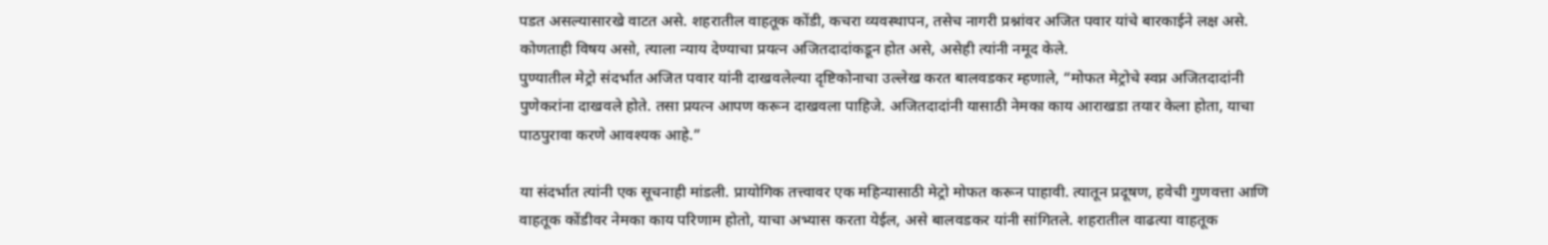पडत असल्यासारखे वाटत असे. शहरातील वाहतूक कोंडी, कचरा व्यवस्थापन, तसेच नागरी प्रश्नांवर अजित पवार यांचे बारकाईने लक्ष असे. कोणताही विषय असो, त्याला न्याय देण्याचा प्रयत्न अजितदादांकडून होत असे, असेही त्यांनी नमूद केले.
पुण्यातील मेट्रो संदर्भात अजित पवार यांनी दाखवलेल्या दृष्टिकोनाचा उल्लेख करत बालवडकर म्हणाले, “मोफत मेट्रोचे स्वप्न अजितदादांनी पुणेकरांना दाखवले होते. तसा प्रयत्न आपण करून दाखवला पाहिजे. अजितदादांनी यासाठी नेमका काय आराखडा तयार केला होता, याचा पाठपुरावा करणे आवश्यक आहे.”

या संदर्भात त्यांनी एक सूचनाही मांडली. प्रायोगिक तत्त्वावर एक महिन्यासाठी मेट्रो मोफत करून पाहावी. त्यातून प्रदूषण, हवेची गुणवत्ता आणि वाहतूक कोंडीवर नेमका काय परिणाम होतो, याचा अभ्यास करता येईल, असे बालवडकर यांनी सांगितले. शहरातील वाढत्या वाहतूक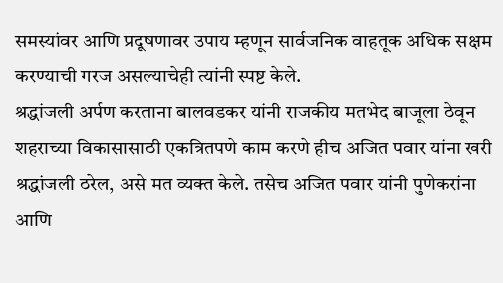समस्यांवर आणि प्रदूषणावर उपाय म्हणून सार्वजनिक वाहतूक अधिक सक्षम करण्याची गरज असल्याचेही त्यांनी स्पष्ट केले.
श्रद्धांजली अर्पण करताना बालवडकर यांनी राजकीय मतभेद बाजूला ठेवून शहराच्या विकासासाठी एकत्रितपणे काम करणे हीच अजित पवार यांना खरी श्रद्धांजली ठरेल, असे मत व्यक्त केले. तसेच अजित पवार यांनी पुणेकरांना आणि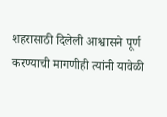शहरासाठी दिलेली आश्वासने पूर्ण करण्याची मागणीही त्यांनी यावेळी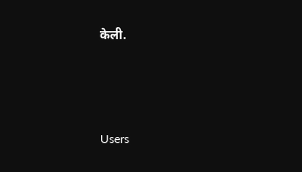केली.





Users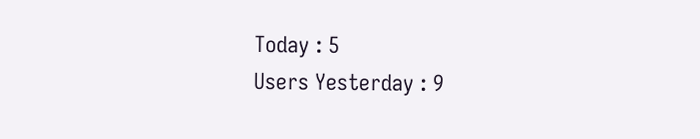Today : 5
Users Yesterday : 9